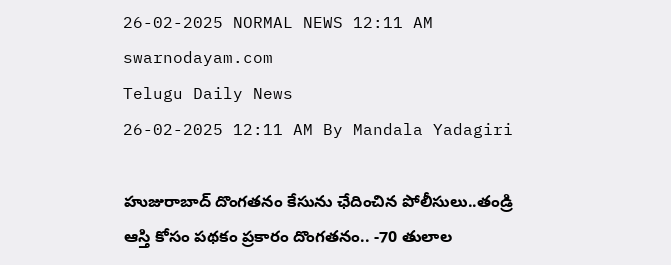26-02-2025 NORMAL NEWS 12:11 AM
swarnodayam.com
Telugu Daily News
26-02-2025 12:11 AM By Mandala Yadagiri

హుజురాబాద్ దొంగతనం కేసును ఛేదించిన పోలీసులు..తండ్రి ఆస్తి కోసం పథకం ప్రకారం దొంగతనం.. -70 తులాల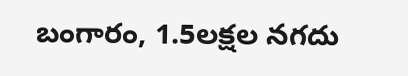బంగారం, 1.5లక్షల నగదు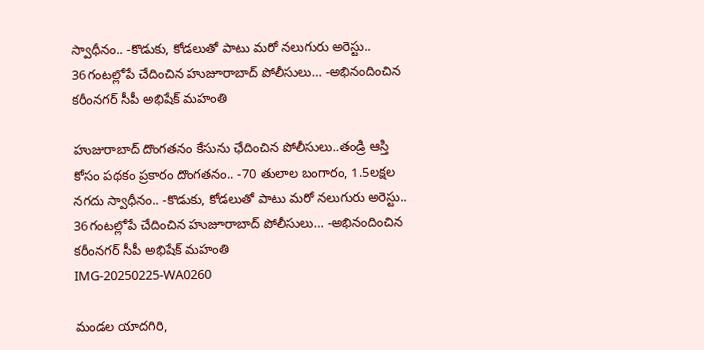స్వాధీనం.. -కొడుకు, కోడలుతో పాటు మరో నలుగురు అరెస్టు.. 36గంటల్లోపే చేదించిన హుజూరాబాద్ పోలీసులు… -అభినందించిన కరీంనగర్ సీపీ అభిషేక్ మహంతి

హుజురాబాద్ దొంగతనం కేసును ఛేదించిన పోలీసులు..తండ్రి ఆస్తి కోసం పథకం ప్రకారం దొంగతనం.. -70 తులాల బంగారం, 1.5లక్షల నగదు స్వాధీనం.. -కొడుకు, కోడలుతో పాటు మరో నలుగురు అరెస్టు.. 36గంటల్లోపే చేదించిన హుజూరాబాద్ పోలీసులు… -అభినందించిన కరీంనగర్ సీపీ అభిషేక్ మహంతి
IMG-20250225-WA0260

మండల యాదగిరి,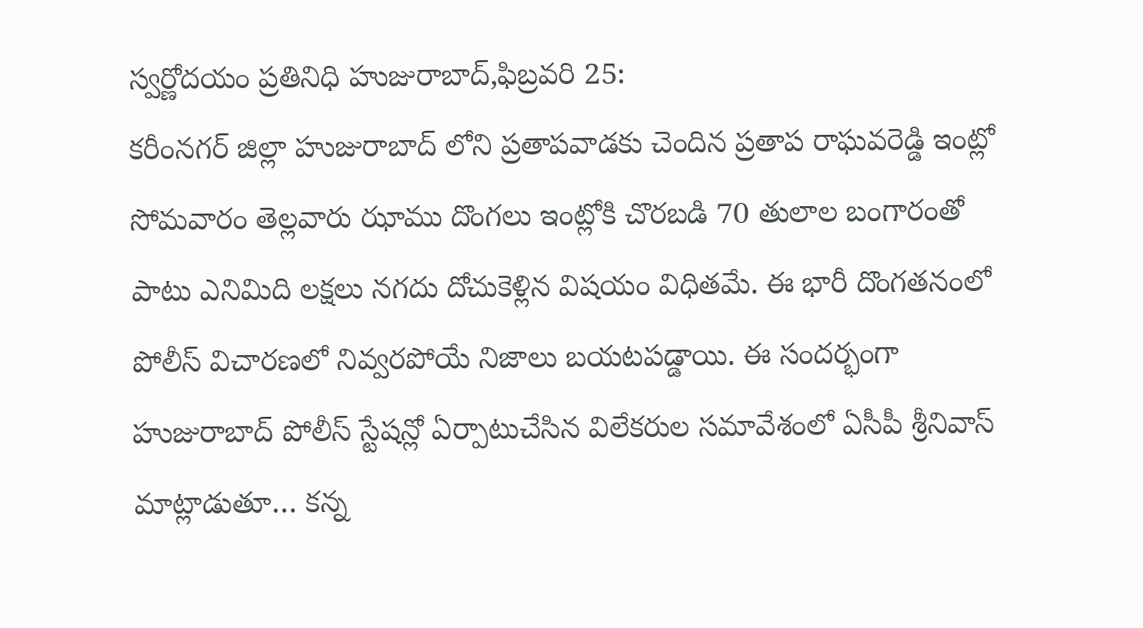స్వర్ణోదయం ప్రతినిధి హుజురాబాద్,ఫిబ్రవరి 25:
కరీంనగర్ జిల్లా హుజురాబాద్ లోని ప్రతాపవాడకు చెందిన ప్రతాప రాఘవరెడ్డి ఇంట్లో సోమవారం తెల్లవారు ఝాము దొంగలు ఇంట్లోకి చొరబడి 70 తులాల బంగారంతో పాటు ఎనిమిది లక్షలు నగదు దోచుకెళ్లిన విషయం విధితమే. ఈ భారీ దొంగతనంలో పోలీస్ విచారణలో నివ్వరపోయే నిజాలు బయటపడ్డాయి. ఈ సందర్భంగా హుజురాబాద్ పోలీస్ స్టేషన్లో ఏర్పాటుచేసిన విలేకరుల సమావేశంలో ఏసీపీ శ్రీనివాస్ మాట్లాడుతూ… కన్న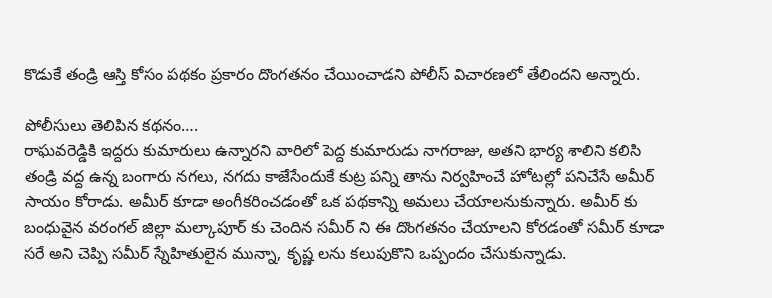కొడుకే తండ్రి ఆస్తి కోసం పథకం ప్రకారం దొంగతనం చేయించాడని పోలీస్ విచారణలో తేలిందని అన్నారు.

పోలీసులు తెలిపిన కథనం….
రాఘవరెడ్డికి ఇద్దరు కుమారులు ఉన్నారని వారిలో పెద్ద కుమారుడు నాగరాజు, అతని భార్య శాలిని కలిసి తండ్రి వద్ద ఉన్న బంగారు నగలు, నగదు కాజేసేందుకే కుట్ర పన్ని తాను నిర్వహించే హోటల్లో పనిచేసే అమీర్ సాయం కోరాడు. అమీర్ కూడా అంగీకరించడంతో ఒక పథకాన్ని అమలు చేయాలనుకున్నారు. అమీర్ కు బంధువైన వరంగల్ జిల్లా మల్కాపూర్ కు చెందిన సమీర్ ని ఈ దొంగతనం చేయాలని కోరడంతో సమీర్ కూడా సరే అని చెప్పి సమీర్ స్నేహితులైన మున్నా, కృష్ణ లను కలుపుకొని ఒప్పందం చేసుకున్నాడు.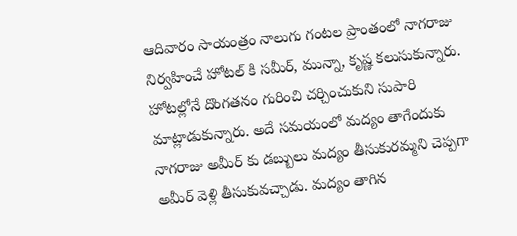ఆదివారం సాయంత్రం నాలుగు గంటల ప్రాంతంలో నాగరాజు నిర్వహించే హోటల్ కి సమీర్, మున్నా, కృష్ణ కలుసుకున్నారు. హోటల్లోనే దొంగతనం గురించి చర్చించుకుని సుపారి మాట్లాడుకున్నారు. అదే సమయంలో మద్యం తాగేందుకు నాగరాజు అమీర్ కు డబ్బులు మద్యం తీసుకురమ్మని చెప్పగా అమీర్ వెళ్లి తీసుకువచ్చాడు. మద్యం తాగిన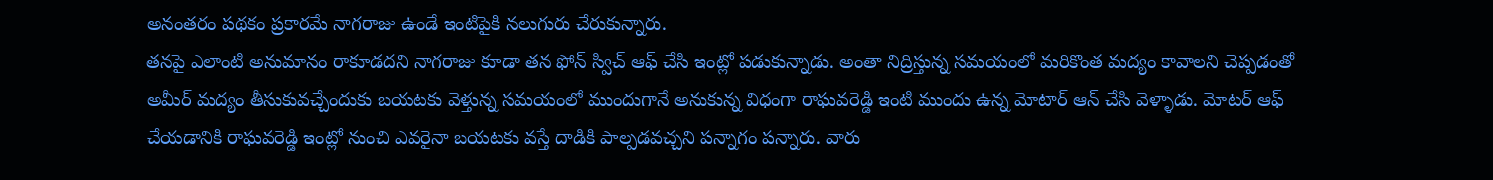అనంతరం పథకం ప్రకారమే నాగరాజు ఉండే ఇంటిపైకి నలుగురు చేరుకున్నారు.
తనపై ఎలాంటి అనుమానం రాకూడదని నాగరాజు కూడా తన ఫోన్ స్విచ్ ఆఫ్ చేసి ఇంట్లో పడుకున్నాడు. అంతా నిద్రిస్తున్న సమయంలో మరికొంత మద్యం కావాలని చెప్పడంతో అమీర్ మద్యం తీసుకువచ్చేందుకు బయటకు వెళ్తున్న సమయంలో ముందుగానే అనుకున్న విధంగా రాఘవరెడ్డి ఇంటి ముందు ఉన్న మోటార్ ఆన్ చేసి వెళ్ళాడు. మోటర్ ఆఫ్ చేయడానికి రాఘవరెడ్డి ఇంట్లో నుంచి ఎవరైనా బయటకు వస్తే దాడికి పాల్పడవచ్చని పన్నాగం పన్నారు. వారు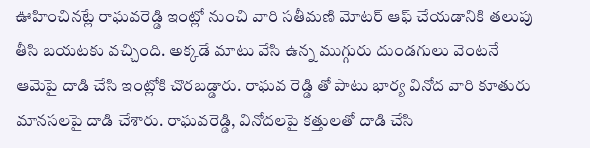ఊహించినట్లే రాఘవరెడ్డి ఇంట్లో నుంచి వారి సతీమణి మోటర్ ఆఫ్ చేయడానికి తలుపు తీసి బయటకు వచ్చింది. అక్కడే మాటు వేసి ఉన్న ముగ్గురు దుండగులు వెంటనే ఆమెపై దాడి చేసి ఇంట్లోకి చొరబడ్డారు. రాఘవ రెడ్డి తో పాటు భార్య వినోద వారి కూతురు మానసలపై దాడి చేశారు. రాఘవరెడ్డి, వినోదలపై కత్తులతో దాడి చేసి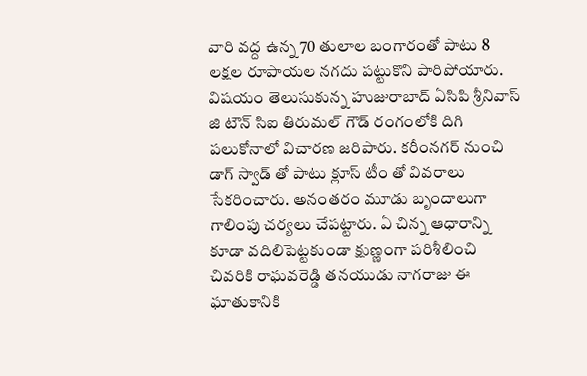వారి వద్ద ఉన్న 70 తులాల బంగారంతో పాటు 8 లక్షల రూపాయల నగదు పట్టుకొని పారిపోయారు. విషయం తెలుసుకున్న హుజురాబాద్ ఏసిపి శ్రీనివాస్ జి టౌన్ సిఐ తిరుమల్ గౌడ్ రంగంలోకి దిగి పలుకోనాలో విచారణ జరిపారు. కరీంనగర్ నుంచి డాగ్ స్వాడ్ తో పాటు క్లూస్ టీం తో వివరాలు సేకరించారు. అనంతరం మూడు బృందాలుగా గాలింపు చర్యలు చేపట్టారు. ఏ చిన్న ఆధారాన్ని కూడా వదిలిపెట్టకుండా క్షుణ్ణంగా పరిశీలించి చివరికి రాఘవరెడ్డి తనయుడు నాగరాజు ఈ ఘాతుకానికి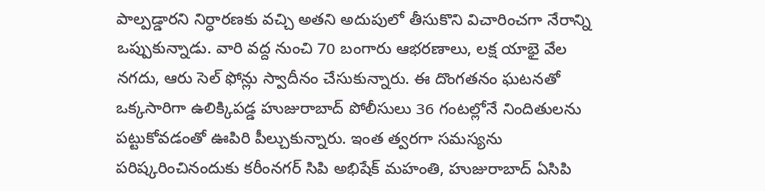పాల్పడ్డారని నిర్ధారణకు వచ్చి అతని అదుపులో తీసుకొని విచారించగా నేరాన్ని ఒప్పుకున్నాడు. వారి వద్ద నుంచి 70 బంగారు ఆభరణాలు, లక్ష యాభై వేల నగదు, ఆరు సెల్ ఫోన్లు స్వాదీనం చేసుకున్నారు. ఈ దొంగతనం ఘటనతో ఒక్కసారిగా ఉలిక్కిపడ్డ హుజురాబాద్ పోలీసులు 36 గంటల్లోనే నిందితులను పట్టుకోవడంతో ఊపిరి పీల్చుకున్నారు. ఇంత త్వరగా సమస్యను పరిష్కరించినందుకు కరీంనగర్ సిపి అభిషేక్ మహంతి, హుజురాబాద్ ఏసిపి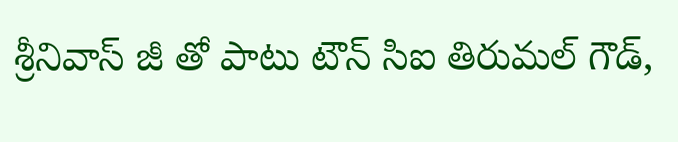శ్రీనివాస్ జీ తో పాటు టౌన్ సిఐ తిరుమల్ గౌడ్,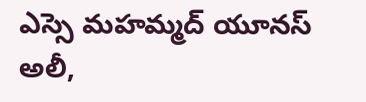ఎస్సె మహమ్మద్ యూనస్ అలీ,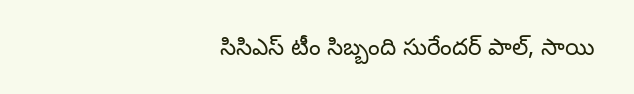సిసిఎస్ టీం సిబ్బంది సురేందర్ పాల్, సాయి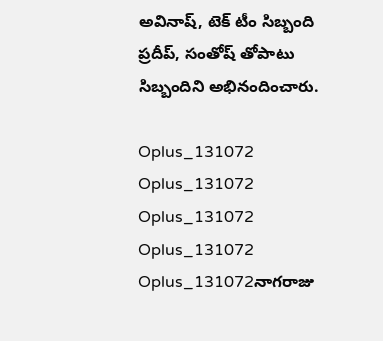అవినాష్, టెక్ టీం సిబ్బంది ప్రదీప్, సంతోష్ తోపాటు సిబ్బందిని అభినందించారు.

Oplus_131072
Oplus_131072
Oplus_131072
Oplus_131072
Oplus_131072నాగరాజు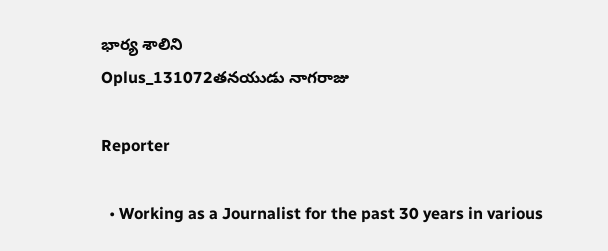భార్య శాలిని
Oplus_131072తనయుడు నాగరాజు

Reporter

  • Working as a Journalist for the past 30 years in various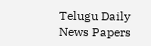Telugu Daily News Papers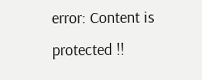error: Content is protected !!